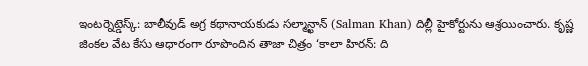ఇంటర్నెట్డెస్క్: బాలీవుడ్ అగ్ర కథానాయకుడు సల్మాన్ఖాన్ (Salman Khan) దిల్లీ హైకోర్టును ఆశ్రయించారు. కృష్ణ జింకల వేట కేసు ఆధారంగా రూపొందిన తాజా చిత్రం ‘కాలా హిరన్: ది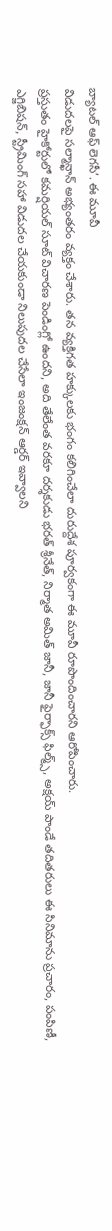బ్యాటల్ ఆఫ్ లెగసీ’. ఈ మూవీ
విడుదలపై సల్మాన్ఖాన్ అభ్యంతరం వ్యక్తం చేశారు. తన వ్యక్తిగత హక్కులకు భంగం కలిగించేలా దురుద్దేశ పూర్వకంగా ఈ మూవీ రూపొందించారని ఆరోపించారు.
ప్రస్తుతం హైకోర్టులో కమర్షియల్ సూట్ విచారణ పెండింగ్లో ఉందని, అది తేలేంత వరకూ దర్శకుడు భరత్ శ్రీనేత్, నిర్మాత అమిత్ జానీ, జానీ ఫైర్ఫాక్స్ ఫిల్మ్స్, అక్షయ్ పాండే తదితరులు ఈ సినిమాను ప్రచారం, పంపిణీ, ఎగ్జిబిషన్, స్ట్రీమింగ్ సహా విడుదల చేయకుండా నిలుపుదల చేసేలా ఇంజంక్షన్ ఆర్డర్ ఇవ్వాలని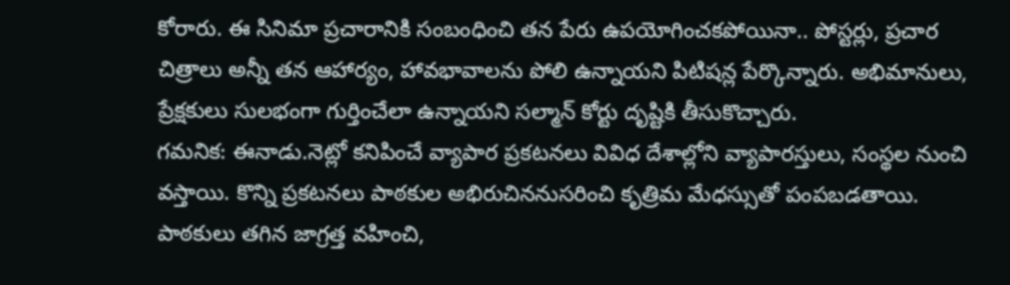కోరారు. ఈ సినిమా ప్రచారానికి సంబంధించి తన పేరు ఉపయోగించకపోయినా.. పోస్టర్లు, ప్రచార చిత్రాలు అన్నీ తన ఆహార్యం, హావభావాలను పోలి ఉన్నాయని పిటిషన్ల పేర్కొన్నారు. అభిమానులు, ప్రేక్షకులు సులభంగా గుర్తించేలా ఉన్నాయని సల్మాన్ కోర్టు దృష్టికి తీసుకొచ్చారు.
గమనిక: ఈనాడు.నెట్లో కనిపించే వ్యాపార ప్రకటనలు వివిధ దేశాల్లోని వ్యాపారస్తులు, సంస్థల నుంచి వస్తాయి. కొన్ని ప్రకటనలు పాఠకుల అభిరుచిననుసరించి కృత్రిమ మేధస్సుతో పంపబడతాయి. పాఠకులు తగిన జాగ్రత్త వహించి,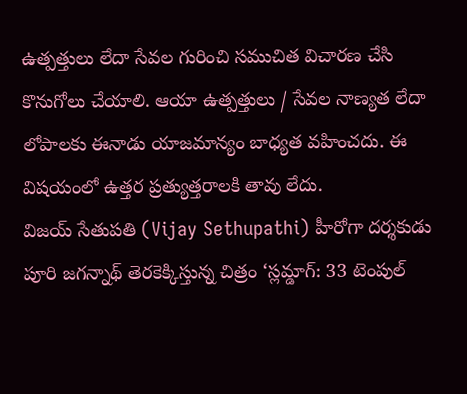ఉత్పత్తులు లేదా సేవల గురించి సముచిత విచారణ చేసి కొనుగోలు చేయాలి. ఆయా ఉత్పత్తులు / సేవల నాణ్యత లేదా లోపాలకు ఈనాడు యాజమాన్యం బాధ్యత వహించదు. ఈ విషయంలో ఉత్తర ప్రత్యుత్తరాలకి తావు లేదు.
విజయ్ సేతుపతి (Vijay Sethupathi) హీరోగా దర్శకుడు పూరి జగన్నాథ్ తెరకెక్కిస్తున్న చిత్రం ‘స్లమ్డాగ్: 33 టెంపుల్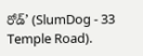రోడ్’ (SlumDog - 33 Temple Road).